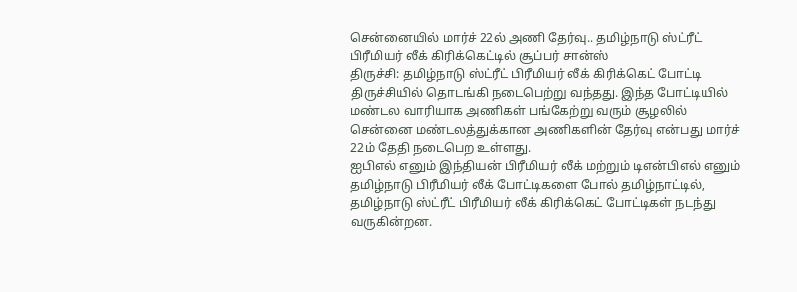சென்னையில் மார்ச் 22ல் அணி தேர்வு.. தமிழ்நாடு ஸ்ட்ரீட் பிரீமியர் லீக் கிரிக்கெட்டில் சூப்பர் சான்ஸ்
திருச்சி: தமிழ்நாடு ஸ்ட்ரீட் பிரீமியர் லீக் கிரிக்கெட் போட்டி திருச்சியில் தொடங்கி நடைபெற்று வந்தது. இந்த போட்டியில் மண்டல வாரியாக அணிகள் பங்கேற்று வரும் சூழலில் சென்னை மண்டலத்துக்கான அணிகளின் தேர்வு என்பது மார்ச் 22ம் தேதி நடைபெற உள்ளது.
ஐபிஎல் எனும் இந்தியன் பிரீமியர் லீக் மற்றும் டிஎன்பிஎல் எனும் தமிழ்நாடு பிரீமியர் லீக் போட்டிகளை போல் தமிழ்நாட்டில், தமிழ்நாடு ஸ்ட்ரீட் பிரீமியர் லீக் கிரிக்கெட் போட்டிகள் நடந்து வருகின்றன.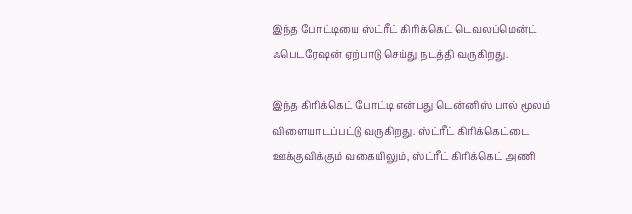இந்த போட்டியை ஸ்ட்ரீட் கிரிக்கெட் டெவலப்மென்ட் ஃபெடரேஷன் ஏற்பாடு செய்து நடத்தி வருகிறது.

இந்த கிரிக்கெட் போட்டி என்பது டென்னிஸ் பால் மூலம் விளையாடப்பட்டு வருகிறது. ஸ்ட்ரீட் கிரிக்கெட்டை ஊக்குவிக்கும் வகையிலும், ஸ்ட்ரீட் கிரிக்கெட் அணி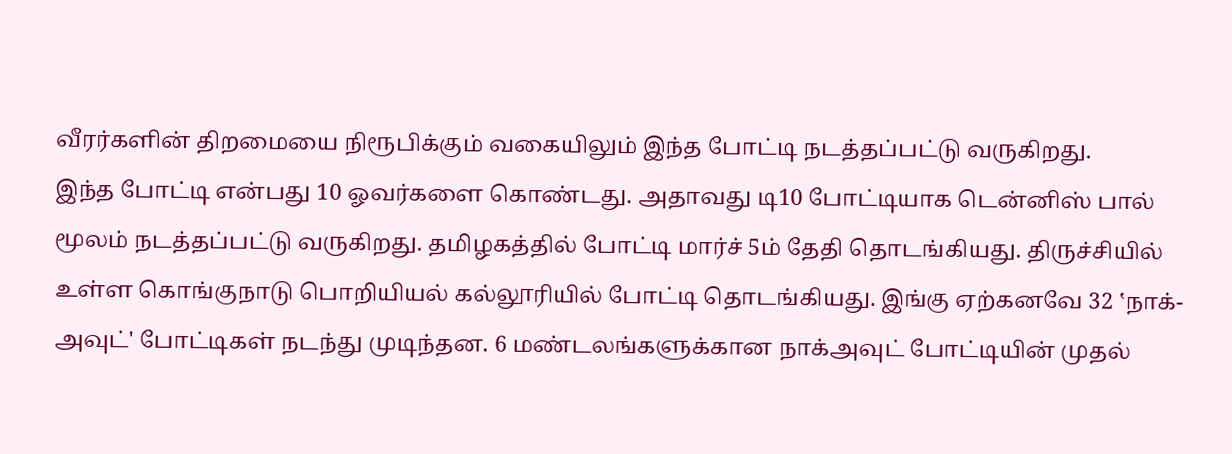வீரர்களின் திறமையை நிரூபிக்கும் வகையிலும் இந்த போட்டி நடத்தப்பட்டு வருகிறது.
இந்த போட்டி என்பது 10 ஓவர்களை கொண்டது. அதாவது டி10 போட்டியாக டென்னிஸ் பால் மூலம் நடத்தப்பட்டு வருகிறது. தமிழகத்தில் போட்டி மார்ச் 5ம் தேதி தொடங்கியது. திருச்சியில் உள்ள கொங்குநாடு பொறியியல் கல்லூரியில் போட்டி தொடங்கியது. இங்கு ஏற்கனவே 32 ‛நாக்-அவுட்' போட்டிகள் நடந்து முடிந்தன. 6 மண்டலங்களுக்கான நாக்அவுட் போட்டியின் முதல்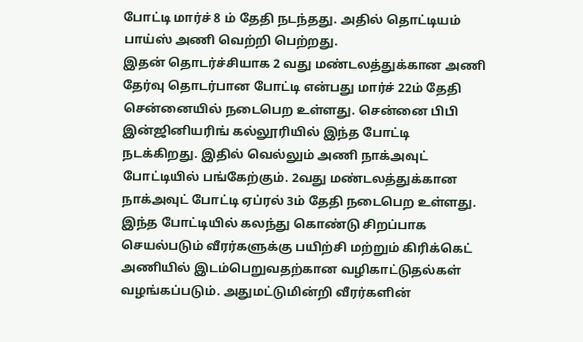போட்டி மார்ச் 8 ம் தேதி நடந்தது. அதில் தொட்டியம் பாய்ஸ் அணி வெற்றி பெற்றது.
இதன் தொடர்ச்சியாக 2 வது மண்டலத்துக்கான அணி தேர்வு தொடர்பான போட்டி என்பது மார்ச் 22ம் தேதி சென்னையில் நடைபெற உள்ளது. சென்னை பிபி இன்ஜினியரிங் கல்லூரியில் இந்த போட்டி நடக்கிறது. இதில் வெல்லும் அணி நாக்அவுட் போட்டியில் பங்கேற்கும். 2வது மண்டலத்துக்கான நாக்அவுட் போட்டி ஏப்ரல் 3ம் தேதி நடைபெற உள்ளது.
இந்த போட்டியில் கலந்து கொண்டு சிறப்பாக செயல்படும் வீரர்களுக்கு பயிற்சி மற்றும் கிரிக்கெட் அணியில் இடம்பெறுவதற்கான வழிகாட்டுதல்கள் வழங்கப்படும். அதுமட்டுமின்றி வீரர்களின்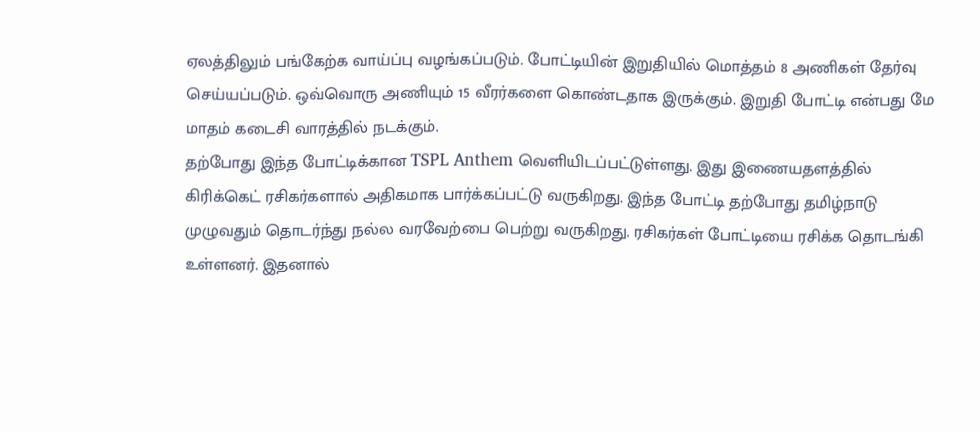ஏலத்திலும் பங்கேற்க வாய்ப்பு வழங்கப்படும். போட்டியின் இறுதியில் மொத்தம் 8 அணிகள் தேர்வு செய்யப்படும். ஒவ்வொரு அணியும் 15 வீரர்களை கொண்டதாக இருக்கும். இறுதி போட்டி என்பது மே மாதம் கடைசி வாரத்தில் நடக்கும்.
தற்போது இந்த போட்டிக்கான TSPL Anthem வெளியிடப்பட்டுள்ளது. இது இணையதளத்தில் கிரிக்கெட் ரசிகர்களால் அதிகமாக பார்க்கப்பட்டு வருகிறது. இந்த போட்டி தற்போது தமிழ்நாடு முழுவதும் தொடர்ந்து நல்ல வரவேற்பை பெற்று வருகிறது. ரசிகர்கள் போட்டியை ரசிக்க தொடங்கி உள்ளனர். இதனால்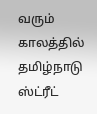வரும் காலத்தில் தமிழ்நாடு ஸ்ட்ரீட்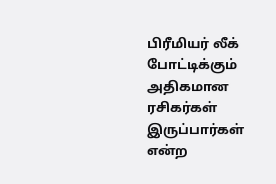பிரீமியர் லீக் போட்டிக்கும் அதிகமான ரசிகர்கள் இருப்பார்கள் என்ற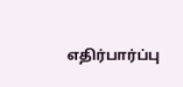எதிர்பார்ப்பு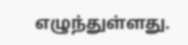எழுந்துள்ளது.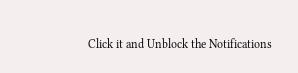Click it and Unblock the Notifications